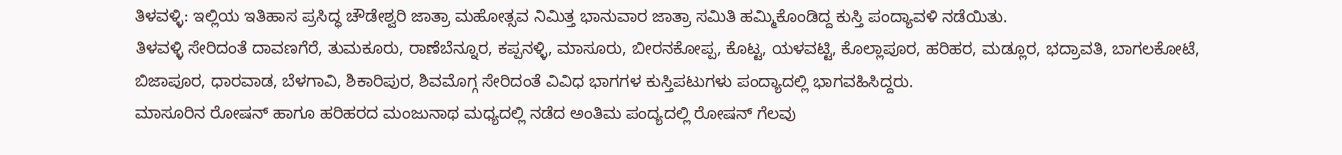ತಿಳವಳ್ಳಿ: ಇಲ್ಲಿಯ ಇತಿಹಾಸ ಪ್ರಸಿದ್ಧ ಚೌಡೇಶ್ವರಿ ಜಾತ್ರಾ ಮಹೋತ್ಸವ ನಿಮಿತ್ತ ಭಾನುವಾರ ಜಾತ್ರಾ ಸಮಿತಿ ಹಮ್ಮಿಕೊಂಡಿದ್ದ ಕುಸ್ತಿ ಪಂದ್ಯಾವಳಿ ನಡೆಯಿತು.
ತಿಳವಳ್ಳಿ ಸೇರಿದಂತೆ ದಾವಣಗೆರೆ, ತುಮಕೂರು, ರಾಣೆಬೆನ್ನೂರ, ಕಪ್ಪನಳ್ಳಿ, ಮಾಸೂರು, ಬೀರನಕೋಪ್ಪ, ಕೊಟ್ಟ, ಯಳವಟ್ಟಿ, ಕೊಲ್ಲಾಪೂರ, ಹರಿಹರ, ಮಡ್ಲೂರ, ಭದ್ರಾವತಿ, ಬಾಗಲಕೋಟೆ, ಬಿಜಾಪೂರ, ಧಾರವಾಡ, ಬೆಳಗಾವಿ, ಶಿಕಾರಿಪುರ, ಶಿವಮೊಗ್ಗ ಸೇರಿದಂತೆ ವಿವಿಧ ಭಾಗಗಳ ಕುಸ್ತಿಪಟುಗಳು ಪಂದ್ಯಾದಲ್ಲಿ ಭಾಗವಹಿಸಿದ್ದರು.
ಮಾಸೂರಿನ ರೋಷನ್ ಹಾಗೂ ಹರಿಹರದ ಮಂಜುನಾಥ ಮಧ್ಯದಲ್ಲಿ ನಡೆದ ಅಂತಿಮ ಪಂದ್ಯದಲ್ಲಿ ರೋಷನ್ ಗೆಲವು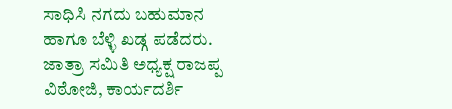ಸಾಧಿಸಿ ನಗದು ಬಹುಮಾನ ಹಾಗೂ ಬೆಳ್ಳಿ ಖಡ್ಗ ಪಡೆದರು.
ಜಾತ್ರಾ ಸಮಿತಿ ಅಧ್ಯಕ್ಷ ರಾಜಪ್ಪ ವಿಠೋಜಿ, ಕಾರ್ಯದರ್ಶಿ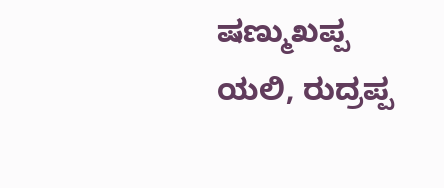ಷಣ್ಮುಖಪ್ಪ ಯಲಿ, ರುದ್ರಪ್ಪ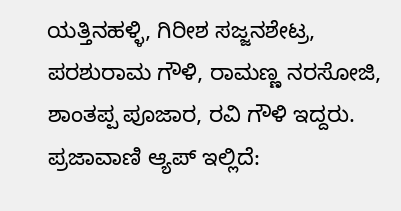ಯತ್ತಿನಹಳ್ಳಿ, ಗಿರೀಶ ಸಜ್ಜನಶೇಟ್ರ, ಪರಶುರಾಮ ಗೌಳಿ, ರಾಮಣ್ಣ ನರಸೋಜಿ, ಶಾಂತಪ್ಪ ಪೂಜಾರ, ರವಿ ಗೌಳಿ ಇದ್ದರು.
ಪ್ರಜಾವಾಣಿ ಆ್ಯಪ್ ಇಲ್ಲಿದೆ: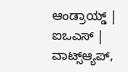ಆಂಡ್ರಾಯ್ಡ್ | ಐಒಎಸ್ | ವಾಟ್ಸ್ಆ್ಯಪ್,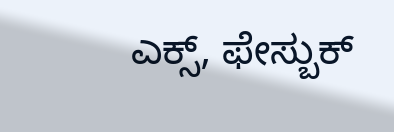ಎಕ್ಸ್, ಫೇಸ್ಬುಕ್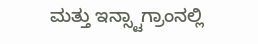ಮತ್ತು ಇನ್ಸ್ಟಾಗ್ರಾಂನಲ್ಲಿ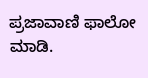ಪ್ರಜಾವಾಣಿ ಫಾಲೋ ಮಾಡಿ.